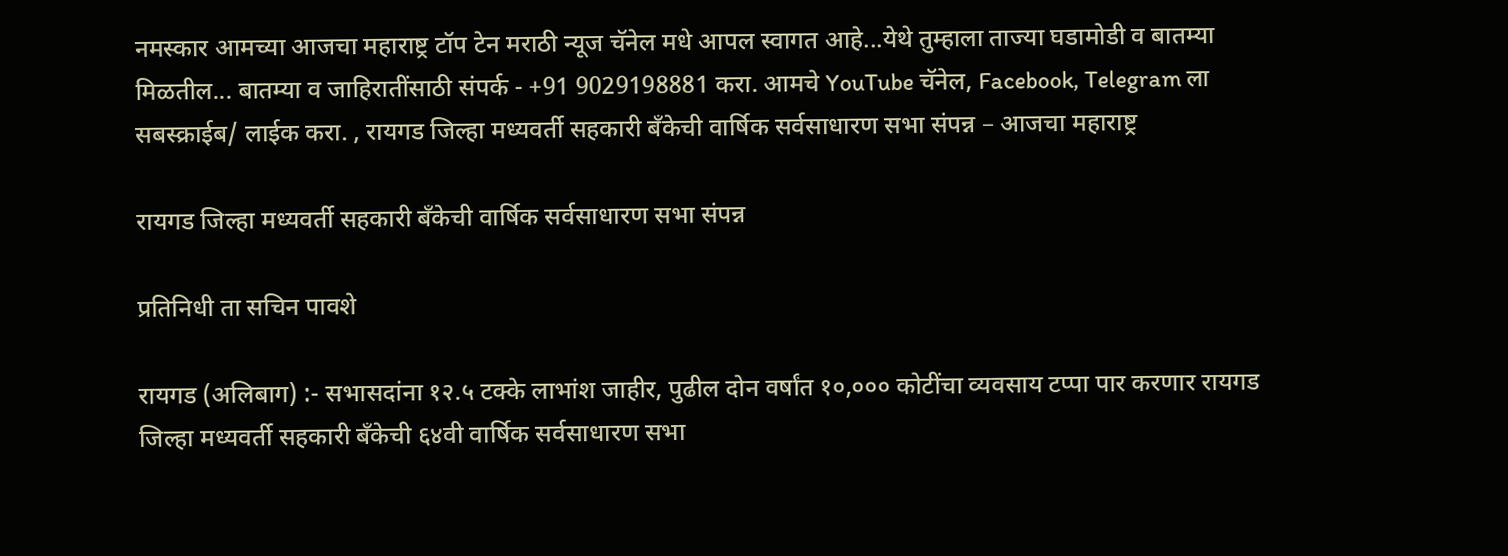नमस्कार आमच्या आजचा महाराष्ट्र टॉप टेन मराठी न्यूज चॅनेल मधे आपल स्वागत आहे...येथे तुम्हाला ताज्या घडामोडी व बातम्या मिळतील... बातम्या व जाहिरातींसाठी संपर्क - +91 9029198881 करा. आमचे YouTube चॅनेल, Facebook, Telegram ला सबस्क्राईब/ लाईक करा. , रायगड जिल्हा मध्यवर्ती सहकारी बँकेची वार्षिक सर्वसाधारण सभा संपन्न – आजचा महाराष्ट्र

रायगड जिल्हा मध्यवर्ती सहकारी बँकेची वार्षिक सर्वसाधारण सभा संपन्न

प्रतिनिधी ता सचिन पावशे

रायगड (अलिबाग) :- सभासदांना १२.५ टक्के लाभांश जाहीर, पुढील दोन वर्षांत १०,००० कोटींचा व्यवसाय टप्पा पार करणार रायगड जिल्हा मध्यवर्ती सहकारी बँकेची ६४वी वार्षिक सर्वसाधारण सभा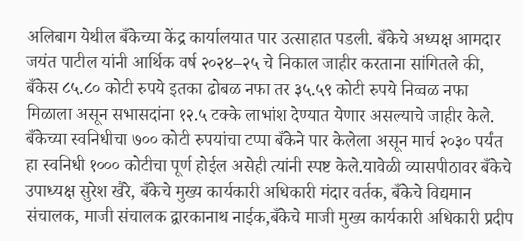अलिबाग येथील बँकेच्या केंद्र कार्यालयात पार उत्साहात पडली. बँकेचे अध्यक्ष आमदार जयंत पाटील यांनी आर्थिक वर्ष २०२४–२५ चे निकाल जाहीर करताना सांगितले की, बँकेस ८५.८० कोटी रुपये इतका ढोबळ नफा तर ३५.५९ कोटी रुपये निव्वळ नफा मिळाला असून सभासदांना १२.५ टक्के लाभांश देण्यात येणार असल्याचे जाहीर केले. बँकेच्या स्वनिधीचा ७०० कोटी रुपयांचा टप्पा बँकेने पार केलेला असून मार्च २०३० पर्यंत हा स्वनिधी १००० कोटीचा पूर्ण होईल असेही त्यांनी स्पष्ट केले.यावेळी व्यासपीठावर बँकेचे उपाध्यक्ष सुरेश खैरे, बँकेचे मुख्य कार्यकारी अधिकारी मंदार वर्तक, बँकेचे विद्यमान संचालक, माजी संचालक द्वारकानाथ नाईक,बँकेचे माजी मुख्य कार्यकारी अधिकारी प्रदीप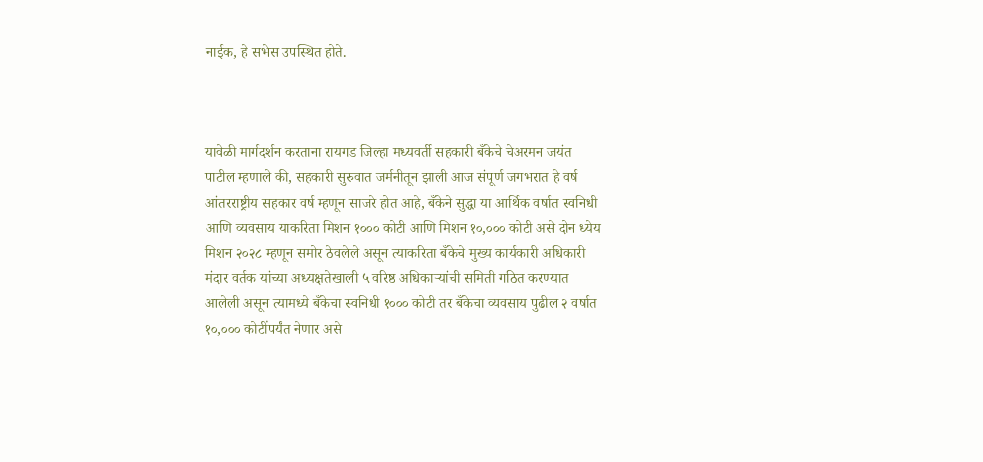नाईक, हे सभेस उपस्थित होते.



यावेळी मार्गदर्शन करताना रायगड जिल्हा मध्यवर्ती सहकारी बँकेचे चेअरमन जयंत पाटील म्हणाले की, सहकारी सुरुवात जर्मनीतून झाली आज संपूर्ण जगभरात हे वर्ष आंतरराष्ट्रीय सहकार वर्ष म्हणून साजरे होत आहे, बँकेने सुद्धा या आर्थिक वर्षात स्वनिधी आणि व्यवसाय याकरिता मिशन १००० कोटी आणि मिशन १०,००० कोटी असे दोन ध्येय मिशन २०२८ म्हणून समोर ठेवलेले असून त्याकरिता बँकेचे मुख्य कार्यकारी अधिकारी मंदार वर्तक यांच्या अध्यक्षतेखाली ५ वरिष्ठ अधिकार्‍यांची समिती गठित करण्यात आलेली असून त्यामध्ये बँकेचा स्वनिधी १००० कोटी तर बँकेचा व्यवसाय पुढील २ वर्षात १०,००० कोटींपर्यंत नेणार असे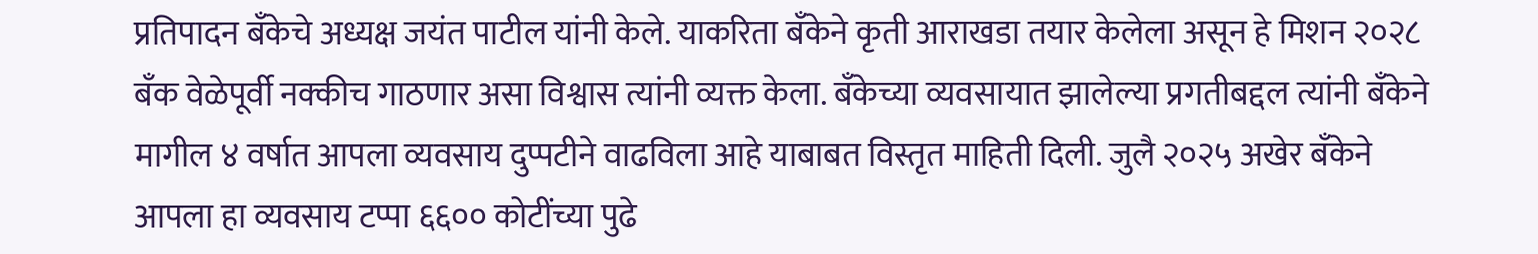प्रतिपादन बँकेचे अध्यक्ष जयंत पाटील यांनी केले. याकरिता बँकेने कृती आराखडा तयार केलेला असून हे मिशन २०२८ बँक वेळेपूर्वी नक्कीच गाठणार असा विश्वास त्यांनी व्यक्त केला. बँकेच्या व्यवसायात झालेल्या प्रगतीबद्दल त्यांनी बँकेने मागील ४ वर्षात आपला व्यवसाय दुप्पटीने वाढविला आहे याबाबत विस्तृत माहिती दिली. जुलै २०२५ अखेर बँकेने आपला हा व्यवसाय टप्पा ६६०० कोटींच्या पुढे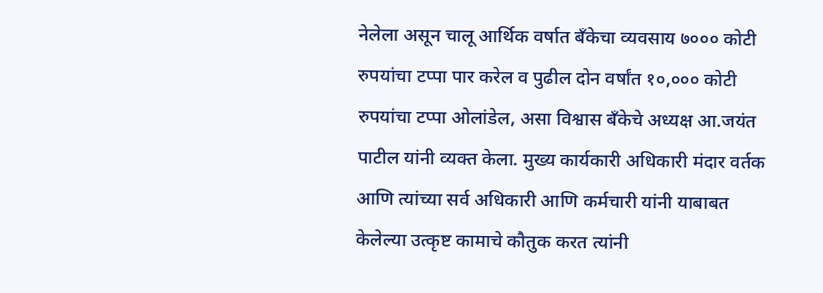नेलेला असून चालू आर्थिक वर्षात बँकेचा व्यवसाय ७००० कोटी रुपयांचा टप्पा पार करेल व पुढील दोन वर्षांत १०,००० कोटी रुपयांचा टप्पा ओलांडेल, असा विश्वास बँकेचे अध्यक्ष आ.जयंत पाटील यांनी व्यक्त केला. मुख्य कार्यकारी अधिकारी मंदार वर्तक आणि त्यांच्या सर्व अधिकारी आणि कर्मचारी यांनी याबाबत केलेल्या उत्कृष्ट कामाचे कौतुक करत त्यांनी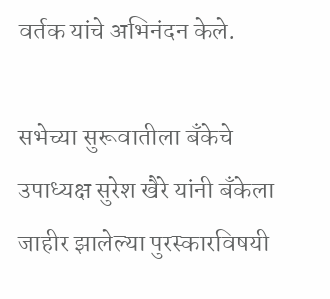वर्तक यांचे अभिनंदन केले.

सभेच्या सुरूवातीला बँकेचे उपाध्यक्ष सुरेश खैरे यांनी बँकेला जाहीर झालेल्या पुरस्कारविषयी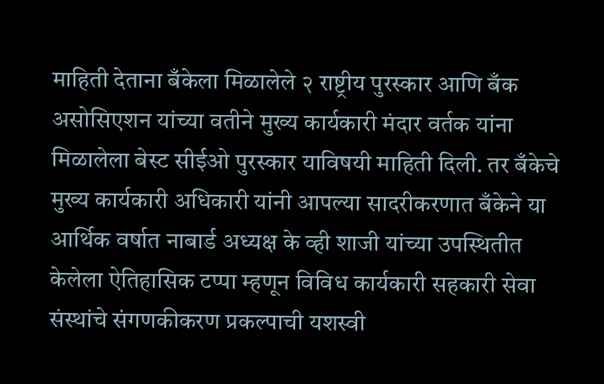माहिती देताना बँकेला मिळालेले २ राष्ट्रीय पुरस्कार आणि बँक असोसिएशन यांच्या वतीने मुख्य कार्यकारी मंदार वर्तक यांना मिळालेला बेस्ट सीईओ पुरस्कार याविषयी माहिती दिली. तर बँकेचे मुख्य कार्यकारी अधिकारी यांनी आपल्या सादरीकरणात बँकेने या आर्थिक वर्षात नाबार्ड अध्यक्ष के व्ही शाजी यांच्या उपस्थितीत केलेला ऐतिहासिक टप्पा म्हणून विविध कार्यकारी सहकारी सेवा संस्थांचे संगणकीकरण प्रकल्पाची यशस्वी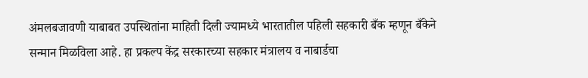अंमलबजावणी याबाबत उपस्थितांना माहिती दिली ज्यामध्ये भारतातील पहिली सहकारी बँक म्हणून बँकेने सन्मान मिळविला आहे. हा प्रकल्प केंद्र सरकारच्या सहकार मंत्रालय व नाबार्डचा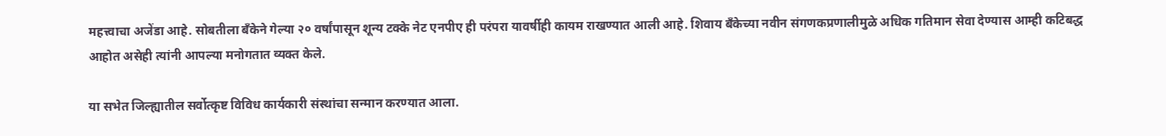महत्त्वाचा अजेंडा आहे. सोबतीला बँकेने गेल्या २० वर्षांपासून शून्य टक्के नेट एनपीए ही परंपरा यावर्षीही कायम राखण्यात आली आहे. शिवाय बँकेच्या नवीन संगणकप्रणालीमुळे अधिक गतिमान सेवा देण्यास आम्ही कटिबद्ध आहोत असेही त्यांनी आपल्या मनोगतात व्यक्त केले.

या सभेत जिल्ह्यातील सर्वोत्कृष्ट विविध कार्यकारी संस्थांचा सन्मान करण्यात आला.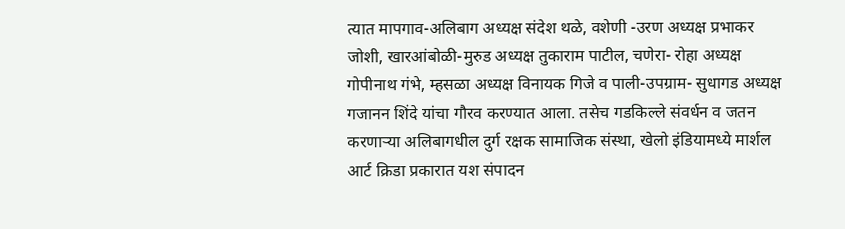त्यात मापगाव-अलिबाग अध्यक्ष संदेश थळे, वशेणी -उरण अध्यक्ष प्रभाकर जोशी, खारआंबोळी-मुरुड अध्यक्ष तुकाराम पाटील, चणेरा- रोहा अध्यक्ष गोपीनाथ गंभे, म्हसळा अध्यक्ष विनायक गिजे व पाली-उपग्राम- सुधागड अध्यक्ष गजानन शिंदे यांचा गौरव करण्यात आला. तसेच गडकिल्ले संवर्धन व जतन करणाऱ्या अलिबागधील दुर्ग रक्षक सामाजिक संस्था, खेलो इंडियामध्ये मार्शल आर्ट क्रिडा प्रकारात यश संपादन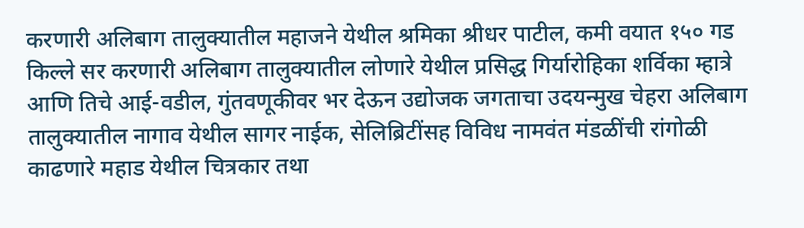करणारी अलिबाग तालुक्यातील महाजने येथील श्रमिका श्रीधर पाटील, कमी वयात १५० गड किल्ले सर करणारी अलिबाग तालुक्यातील लोणारे येथील प्रसिद्ध गिर्यारोहिका शर्विका म्हात्रे आणि तिचे आई-वडील, गुंतवणूकीवर भर देऊन उद्योजक जगताचा उदयन्मुख चेहरा अलिबाग तालुक्यातील नागाव येथील सागर नाईक, सेलिब्रिटींसह विविध नामवंत मंडळींची रांगोळी काढणारे महाड येथील चित्रकार तथा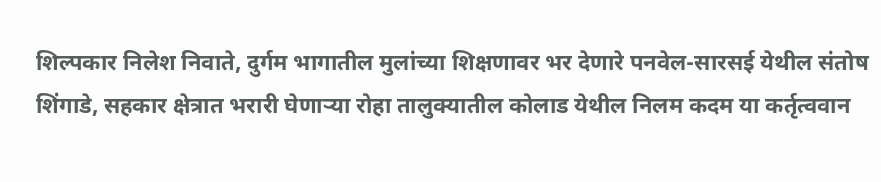शिल्पकार निलेश निवाते, दुर्गम भागातील मुलांच्या शिक्षणावर भर देणारे पनवेल-सारसई येथील संतोष शिंगाडे, सहकार क्षेत्रात भरारी घेणाऱ्या रोहा तालुक्यातील कोलाड येथील निलम कदम या कर्तृत्ववान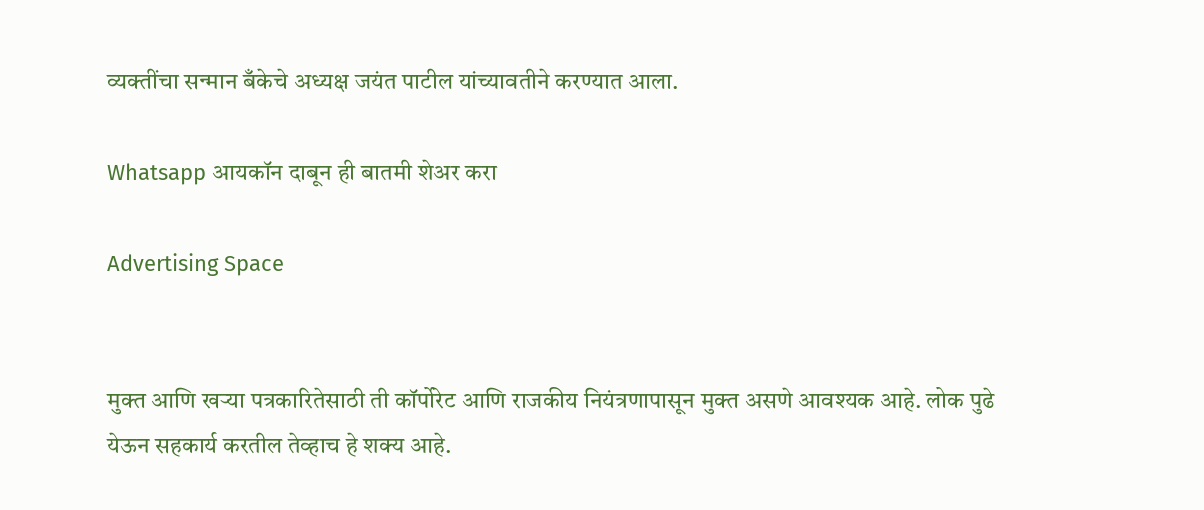व्यक्तींचा सन्मान बँकेचे अध्यक्ष जयंत पाटील यांच्यावतीने करण्यात आला.

Whatsapp आयकॉन दाबून ही बातमी शेअर करा

Advertising Space


मुक्त आणि खऱ्या पत्रकारितेसाठी ती कॉर्पोरेट आणि राजकीय नियंत्रणापासून मुक्त असणे आवश्यक आहे. लोक पुढे येऊन सहकार्य करतील तेव्हाच हे शक्य आहे.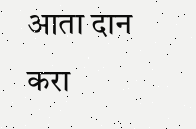आता दान करा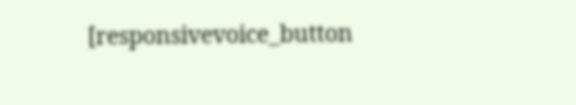[responsivevoice_button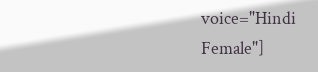voice="Hindi Female"]